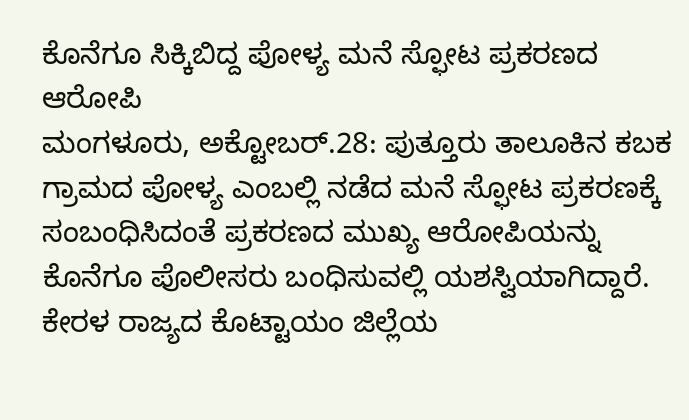ಕೊನೆಗೂ ಸಿಕ್ಕಿಬಿದ್ದ ಪೋಳ್ಯ ಮನೆ ಸ್ಫೋಟ ಪ್ರಕರಣದ ಆರೋಪಿ
ಮಂಗಳೂರು, ಅಕ್ಟೋಬರ್.28: ಪುತ್ತೂರು ತಾಲೂಕಿನ ಕಬಕ ಗ್ರಾಮದ ಪೋಳ್ಯ ಎಂಬಲ್ಲಿ ನಡೆದ ಮನೆ ಸ್ಫೋಟ ಪ್ರಕರಣಕ್ಕೆ ಸಂಬಂಧಿಸಿದಂತೆ ಪ್ರಕರಣದ ಮುಖ್ಯ ಆರೋಪಿಯನ್ನು ಕೊನೆಗೂ ಪೊಲೀಸರು ಬಂಧಿಸುವಲ್ಲಿ ಯಶಸ್ವಿಯಾಗಿದ್ದಾರೆ.
ಕೇರಳ ರಾಜ್ಯದ ಕೊಟ್ಟಾಯಂ ಜಿಲ್ಲೆಯ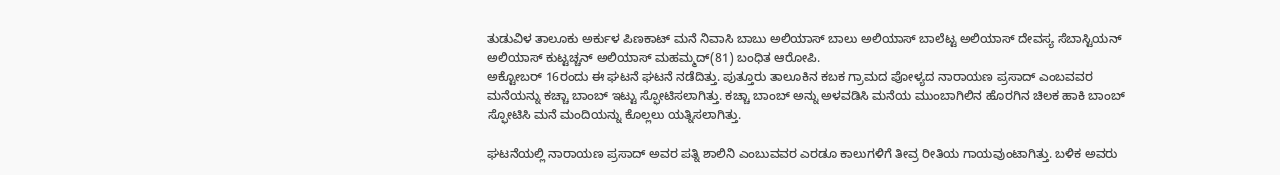ತುಡುವಿಳ ತಾಲೂಕು ಅರ್ಕುಳ ಪಿಣಕಾಟ್ ಮನೆ ನಿವಾಸಿ ಬಾಬು ಅಲಿಯಾಸ್ ಬಾಲು ಅಲಿಯಾಸ್ ಬಾಲೆಟ್ಟ ಅಲಿಯಾಸ್ ದೇವಸ್ಯ ಸೆಬಾಸ್ಟಿಯನ್ ಅಲಿಯಾಸ್ ಕುಟ್ಟಚ್ಚನ್ ಅಲಿಯಾಸ್ ಮಹಮ್ಮದ್(81) ಬಂಧಿತ ಆರೋಪಿ.
ಅಕ್ಟೋಬರ್ 16ರಂದು ಈ ಘಟನೆ ಘಟನೆ ನಡೆದಿತ್ತು. ಪುತ್ತೂರು ತಾಲೂಕಿನ ಕಬಕ ಗ್ರಾಮದ ಪೋಳ್ಯದ ನಾರಾಯಣ ಪ್ರಸಾದ್ ಎಂಬವವರ ಮನೆಯನ್ನು ಕಚ್ಚಾ ಬಾಂಬ್ ಇಟ್ಟು ಸ್ಫೋಟಿಸಲಾಗಿತ್ತು. ಕಚ್ಚಾ ಬಾಂಬ್ ಅನ್ನು ಅಳವಡಿಸಿ ಮನೆಯ ಮುಂಬಾಗಿಲಿನ ಹೊರಗಿನ ಚಿಲಕ ಹಾಕಿ ಬಾಂಬ್ ಸ್ಫೋಟಿಸಿ ಮನೆ ಮಂದಿಯನ್ನು ಕೊಲ್ಲಲು ಯತ್ನಿಸಲಾಗಿತ್ತು.

ಘಟನೆಯಲ್ಲಿ ನಾರಾಯಣ ಪ್ರಸಾದ್ ಅವರ ಪತ್ನಿ ಶಾಲಿನಿ ಎಂಬುವವರ ಎರಡೂ ಕಾಲುಗಳಿಗೆ ತೀವ್ರ ರೀತಿಯ ಗಾಯವುಂಟಾಗಿತ್ತು. ಬಳಿಕ ಅವರು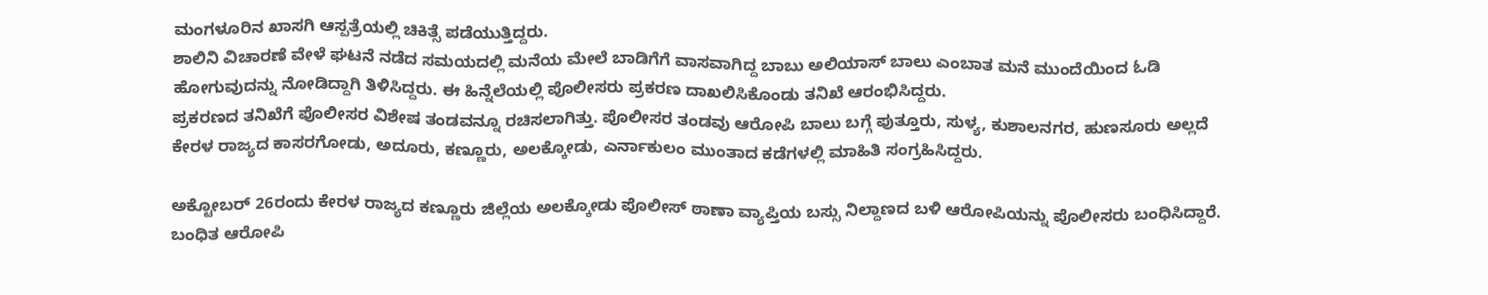ಮಂಗಳೂರಿನ ಖಾಸಗಿ ಆಸ್ಪತ್ರೆಯಲ್ಲಿ ಚಿಕಿತ್ಸೆ ಪಡೆಯುತ್ತಿದ್ದರು.
ಶಾಲಿನಿ ವಿಚಾರಣೆ ವೇಳೆ ಘಟನೆ ನಡೆದ ಸಮಯದಲ್ಲಿ ಮನೆಯ ಮೇಲೆ ಬಾಡಿಗೆಗೆ ವಾಸವಾಗಿದ್ದ ಬಾಬು ಅಲಿಯಾಸ್ ಬಾಲು ಎಂಬಾತ ಮನೆ ಮುಂದೆಯಿಂದ ಓಡಿ ಹೋಗುವುದನ್ನು ನೋಡಿದ್ದಾಗಿ ತಿಳಿಸಿದ್ದರು. ಈ ಹಿನ್ನೆಲೆಯಲ್ಲಿ ಪೊಲೀಸರು ಪ್ರಕರಣ ದಾಖಲಿಸಿಕೊಂಡು ತನಿಖೆ ಆರಂಭಿಸಿದ್ದರು.
ಪ್ರಕರಣದ ತನಿಖೆಗೆ ಪೊಲೀಸರ ವಿಶೇಷ ತಂಡವನ್ನೂ ರಚಿಸಲಾಗಿತ್ತು. ಪೊಲೀಸರ ತಂಡವು ಆರೋಪಿ ಬಾಲು ಬಗ್ಗೆ ಪುತ್ತೂರು, ಸುಳ್ಯ, ಕುಶಾಲನಗರ, ಹುಣಸೂರು ಅಲ್ಲದೆ ಕೇರಳ ರಾಜ್ಯದ ಕಾಸರಗೋಡು, ಅದೂರು, ಕಣ್ಣೂರು, ಅಲಕ್ಕೋಡು, ಎರ್ನಾಕುಲಂ ಮುಂತಾದ ಕಡೆಗಳಲ್ಲಿ ಮಾಹಿತಿ ಸಂಗ್ರಹಿಸಿದ್ದರು.

ಅಕ್ಟೋಬರ್ 26ರಂದು ಕೇರಳ ರಾಜ್ಯದ ಕಣ್ಣೂರು ಜಿಲ್ಲೆಯ ಅಲಕ್ಕೋಡು ಪೊಲೀಸ್ ಠಾಣಾ ವ್ಯಾಪ್ತಿಯ ಬಸ್ಸು ನಿಲ್ದಾಣದ ಬಳಿ ಆರೋಪಿಯನ್ನು ಪೊಲೀಸರು ಬಂಧಿಸಿದ್ದಾರೆ. ಬಂಧಿತ ಆರೋಪಿ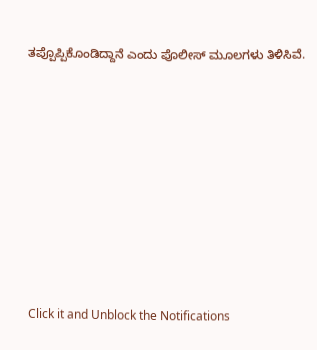ತಪ್ಪೊಪ್ಪಿಕೊಂಡಿದ್ದಾನೆ ಎಂದು ಪೊಲೀಸ್ ಮೂಲಗಳು ತಿಳಿಸಿವೆ.











Click it and Unblock the Notifications